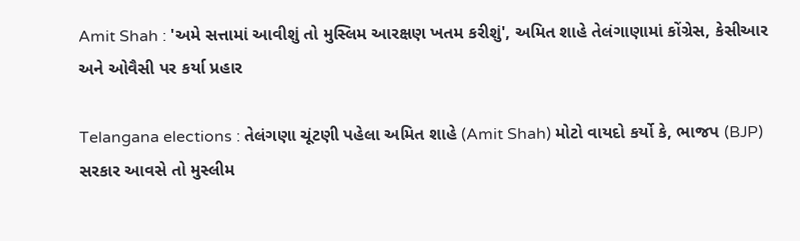Amit Shah : 'અમે સત્તામાં આવીશું તો મુસ્લિમ આરક્ષણ ખતમ કરીશું', અમિત શાહે તેલંગાણામાં કોંગ્રેસ, કેસીઆર અને ઓવૈસી પર કર્યા પ્રહાર

Telangana elections : તેલંગણા ચૂંટણી પહેલા અમિત શાહે (Amit Shah) મોટો વાયદો કર્યો કે, ભાજપ (BJP) સરકાર આવસે તો મુસ્લીમ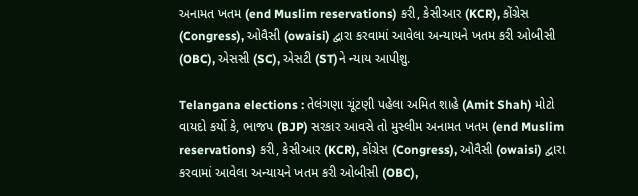અનામત ખતમ (end Muslim reservations) કરી, કેસીઆર (KCR), કોંગ્રેસ (Congress), ઓવૈસી (owaisi) દ્વારા કરવામાં આવેલા અન્યાયને ખતમ કરી ઓબીસી (OBC), એસસી (SC), એસટી (ST)ને ન્યાય આપીશુ.

Telangana elections : તેલંગણા ચૂંટણી પહેલા અમિત શાહે (Amit Shah) મોટો વાયદો કર્યો કે, ભાજપ (BJP) સરકાર આવસે તો મુસ્લીમ અનામત ખતમ (end Muslim reservations) કરી, કેસીઆર (KCR), કોંગ્રેસ (Congress), ઓવૈસી (owaisi) દ્વારા કરવામાં આવેલા અન્યાયને ખતમ કરી ઓબીસી (OBC),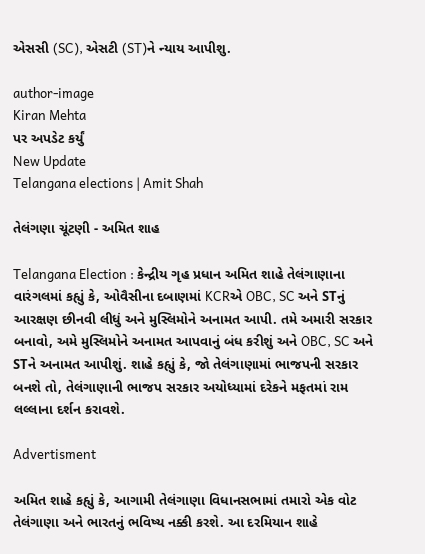એસસી (SC), એસટી (ST)ને ન્યાય આપીશુ.

author-image
Kiran Mehta
પર અપડેટ કર્યું
New Update
Telangana elections | Amit Shah

તેલંગણા ચૂંટણી - અમિત શાહ

Telangana Election : કેન્દ્રીય ગૃહ પ્રધાન અમિત શાહે તેલંગાણાના વારંગલમાં કહ્યું કે, ઓવૈસીના દબાણમાં KCRએ OBC, SC અને STનું આરક્ષણ છીનવી લીધું અને મુસ્લિમોને અનામત આપી. તમે અમારી સરકાર બનાવો, અમે મુસ્લિમોને અનામત આપવાનું બંધ કરીશું અને OBC, SC અને STને અનામત આપીશું. શાહે કહ્યું કે, જો તેલંગાણામાં ભાજપની સરકાર બનશે તો, તેલંગાણાની ભાજપ સરકાર અયોધ્યામાં દરેકને મફતમાં રામ લલ્લાના દર્શન કરાવશે.

Advertisment

અમિત શાહે કહ્યું કે, આગામી તેલંગાણા વિધાનસભામાં તમારો એક વોટ તેલંગાણા અને ભારતનું ભવિષ્ય નક્કી કરશે. આ દરમિયાન શાહે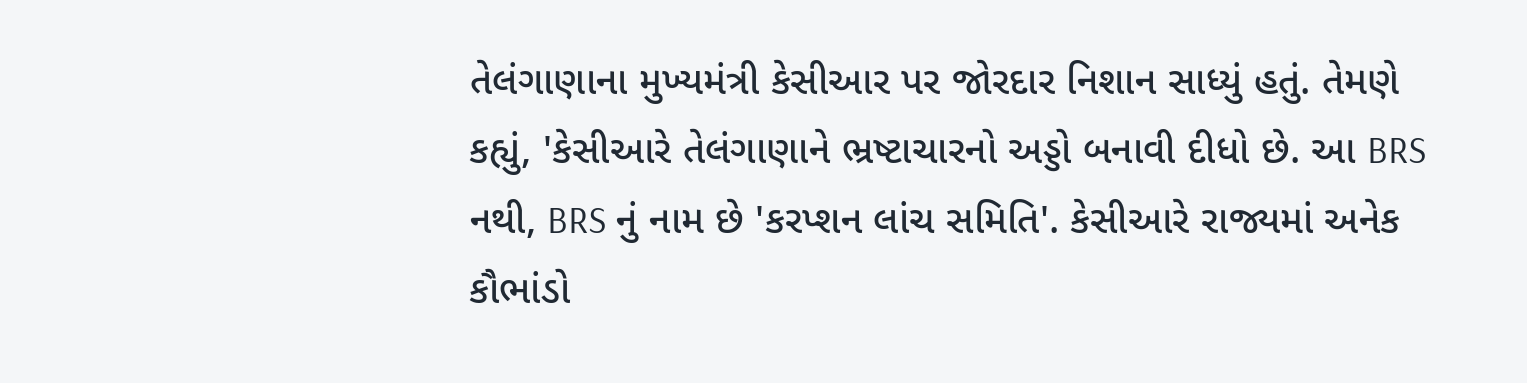તેલંગાણાના મુખ્યમંત્રી કેસીઆર પર જોરદાર નિશાન સાધ્યું હતું. તેમણે કહ્યું, 'કેસીઆરે તેલંગાણાને ભ્રષ્ટાચારનો અડ્ડો બનાવી દીધો છે. આ BRS નથી, BRS નું નામ છે 'કરપ્શન લાંચ સમિતિ'. કેસીઆરે રાજ્યમાં અનેક કૌભાંડો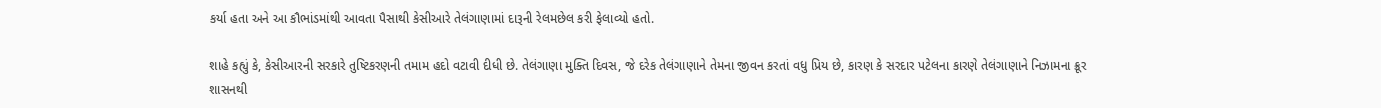કર્યા હતા અને આ કૌભાંડમાંથી આવતા પૈસાથી કેસીઆરે તેલંગાણામાં દારૂની રેલમછેલ કરી ફેલાવ્યો હતો.

શાહે કહ્યું કે, કેસીઆરની સરકારે તુષ્ટિકરણની તમામ હદો વટાવી દીધી છે. તેલંગાણા મુક્તિ દિવસ, જે દરેક તેલંગાણાને તેમના જીવન કરતાં વધુ પ્રિય છે, કારણ કે સરદાર પટેલના કારણે તેલંગાણાને નિઝામના ક્રૂર શાસનથી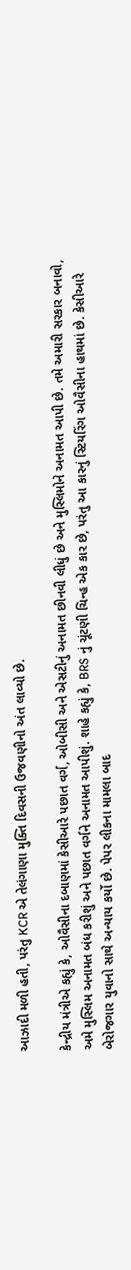આઝાદી મળી હતી, પરંતુ KCR એ તેલંગાણા મુક્તિ દિવસની ઉજવણીનો અંત લાવ્યો છે.

કેન્દ્રીય મંત્રીએ કહ્યું કે, ઓવૈસીના દબાણમાં કેસીઆરે પછાત વર્ગ, ઓબીસી અને એસટીનું અનામત છીનવી લીધું છે અને મુસ્લિમોને અનામત આપી છે. તમે અમારી સરકાર બનાવો, અમે મુસ્લિમ અનામત બંધ કરીશું અને પછાત વર્ગને અનામત આપીશું. શાહે કહ્યું કે, BRS નું ચૂંટણી ચિન્હ એક કાર છે, પરંતુ આ કારનું સ્ટિયરિંગ ઓવૈસીના હાથમાં છે. કેસીઆરે બેરોજગાર યુવાનો સાથે અન્યાય કર્યો છે. પેપર લીકના મામલા બાદ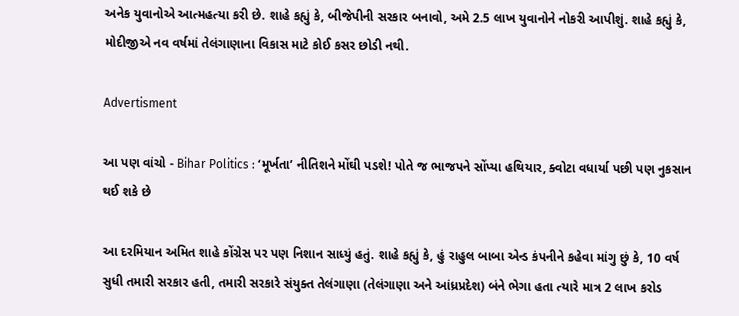અનેક યુવાનોએ આત્મહત્યા કરી છે. શાહે કહ્યું કે, બીજેપીની સરકાર બનાવો, અમે 2.5 લાખ યુવાનોને નોકરી આપીશું. શાહે કહ્યું કે, મોદીજીએ નવ વર્ષમાં તેલંગાણાના વિકાસ માટે કોઈ કસર છોડી નથી.

Advertisment

આ પણ વાંચો - Bihar Politics : ‘મૂર્ખતા’ નીતિશને મોંઘી પડશે! પોતે જ ભાજપને સોંપ્યા હથિયાર, ક્વોટા વધાર્યા પછી પણ નુકસાન થઈ શકે છે

આ દરમિયાન અમિત શાહે કોંગ્રેસ પર પણ નિશાન સાધ્યું હતું. શાહે કહ્યું કે, હું રાહુલ બાબા એન્ડ કંપનીને કહેવા માંગુ છું કે, 10 વર્ષ સુધી તમારી સરકાર હતી, તમારી સરકારે સંયુક્ત તેલંગાણા (તેલંગાણા અને આંધ્રપ્રદેશ) બંને ભેગા હતા ત્યારે માત્ર 2 લાખ કરોડ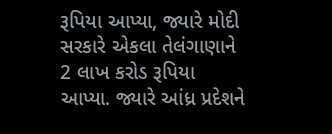રૂપિયા આપ્યા, જ્યારે મોદી સરકારે એકલા તેલંગાણાને 2 લાખ કરોડ રૂપિયા આપ્યા. જ્યારે આંધ્ર પ્રદેશને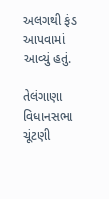અલગથી ફંડ આપવામાં આવ્યું હતું.

તેલંગાણા વિધાનસભા ચૂંટણી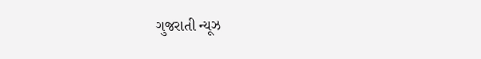ગુજરાતી ન્યૂઝ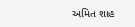અમિત શાહ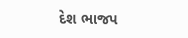દેશ ભાજપ